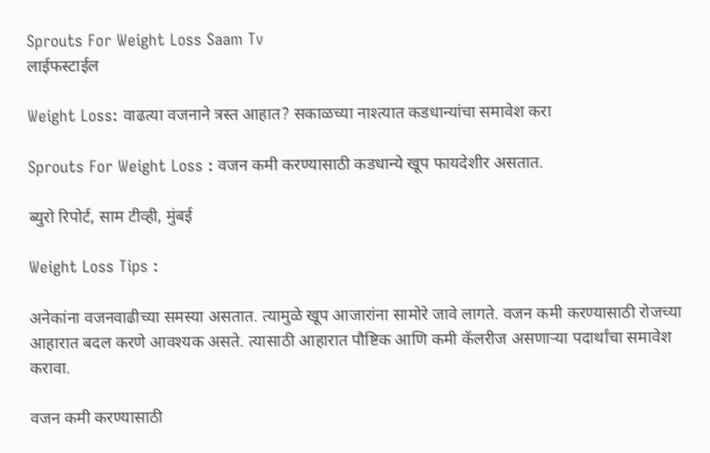Sprouts For Weight Loss Saam Tv
लाईफस्टाईल

Weight Loss: वाढत्या वजनाने त्रस्त आहात? सकाळच्या नाश्त्यात कडधान्यांचा समावेश करा

Sprouts For Weight Loss : वजन कमी करण्यासाठी कडधान्ये खूप फायदेशीर असतात.

ब्युरो रिपोर्ट, साम टीव्ही, मुंबई

Weight Loss Tips :

अनेकांना वजनवाढीच्या समस्या असतात. त्यामुळे खूप आजारांना सामोरे जावे लागते. वजन कमी करण्यासाठी रोजच्या आहारात बदल करणे आवश्यक असते. त्यासाठी आहारात पौष्टिक आणि कमी कॅलरीज असणाऱ्या पदार्थांचा समावेश करावा.

वजन कमी करण्यासाठी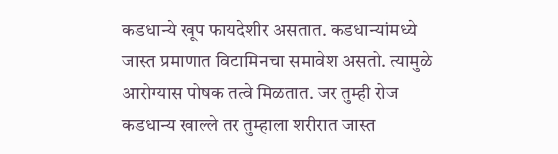कडधान्ये खूप फायदेशीर असतात. कडधान्यांमध्ये जास्त प्रमाणात विटामिनचा समावेश असतो. त्यामुळे आरोग्यास पोषक तत्वे मिळतात. जर तुम्ही रोज कडधान्य खाल्ले तर तुम्हाला शरीरात जास्त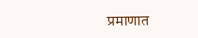प्रमाणात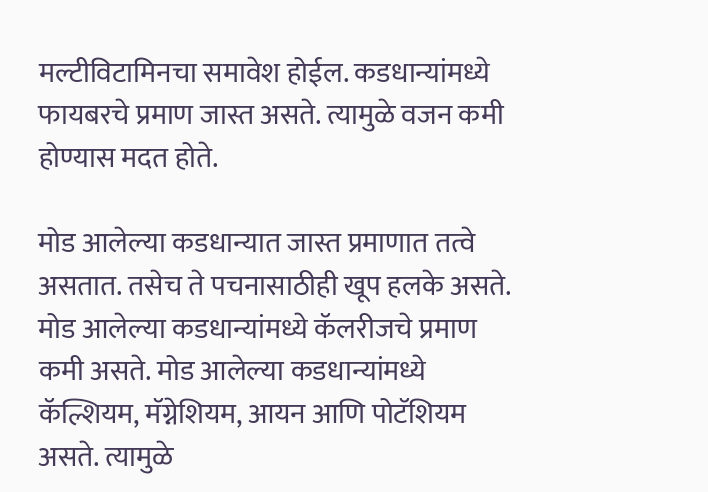मल्टीविटामिनचा समावेश होईल. कडधान्यांमध्ये फायबरचे प्रमाण जास्त असते. त्यामुळे वजन कमी होण्यास मदत होते.

मोड आलेल्या कडधान्यात जास्त प्रमाणात तत्वे असतात. तसेच ते पचनासाठीही खूप हलके असते. मोड आलेल्या कडधान्यांमध्ये कॅलरीजचे प्रमाण कमी असते. मोड आलेल्या कडधान्यांमध्ये कॅल्शियम, मॅग्नेशियम, आयन आणि पोटॅशियम असते. त्यामुळे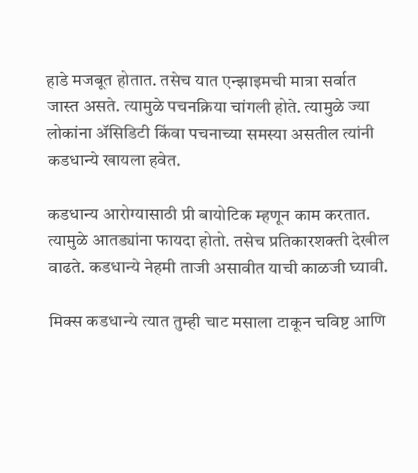हाडे मजबूत होतात. तसेच यात एन्झाइमची मात्रा सर्वात जास्त असते. त्यामुळे पचनक्रिया चांगली होते. त्यामुळे ज्या लोकांना ॲसिडिटी किंवा पचनाच्या समस्या असतील त्यांनी कडधान्ये खायला हवेत.

कडधान्य आरोग्यासाठी प्री बायोटिक म्हणून काम करतात. त्यामुळे आतड्यांना फायदा होतो. तसेच प्रतिकारशक्ती देखील वाढते. कडधान्ये नेहमी ताजी असावीत याची काळजी घ्यावी.

मिक्स कडधान्ये त्यात तुम्ही चाट मसाला टाकून चविष्ट आणि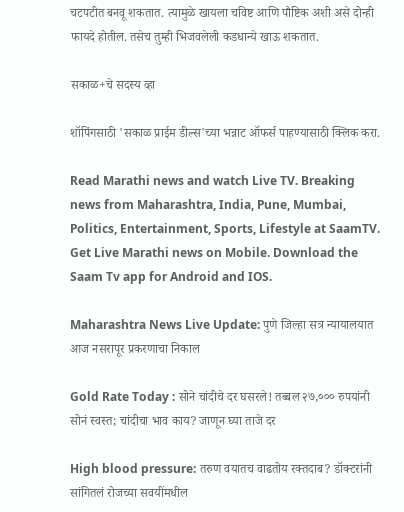चटपटीत बनवू शकतात. त्यामुळे खायला चविष्ट आणि पौष्टिक अशी असे दोन्ही फायदे होतील. तसेच तुम्ही भिजवलेली कडधान्ये खाऊ शकतात.

सकाळ+चे सदस्य व्हा

शॉपिंगसाठी 'सकाळ प्राईम डील्स'च्या भन्नाट ऑफर्स पाहण्यासाठी क्लिक करा.

Read Marathi news and watch Live TV. Breaking news from Maharashtra, India, Pune, Mumbai, Politics, Entertainment, Sports, Lifestyle at SaamTV. Get Live Marathi news on Mobile. Download the Saam Tv app for Android and IOS.

Maharashtra News Live Update: पुणे जिल्हा सत्र न्यायालयात आज नसरापूर प्रकरणाचा निकाल

Gold Rate Today : सोने चांदीचे दर घसरले! तब्बल २७,००० रुपयांनी सोनं स्वस्त; चांदीचा भाव काय? जाणून घ्या ताजे दर

High blood pressure: तरुण वयातच वाढतोय रक्तदाब? डॉक्टरांनी सांगितलं रोजच्या सवयींमधील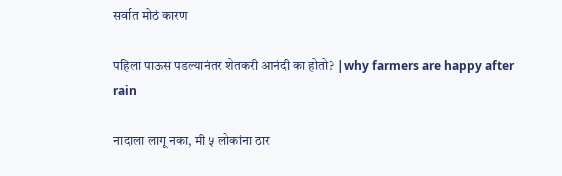सर्वात मोठं कारण

पहिला पाऊस पडल्यानंतर शेतकरी आनंदी का होतो? |why farmers are happy after rain

नादाला लागू नका, मी ५ लोकांना ठार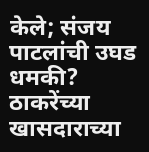केले; संजय पाटलांची उघड धमकी? ठाकरेंच्या खासदाराच्या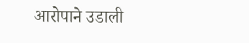आरोपाने उडाली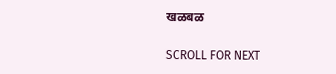खळबळ

SCROLL FOR NEXT